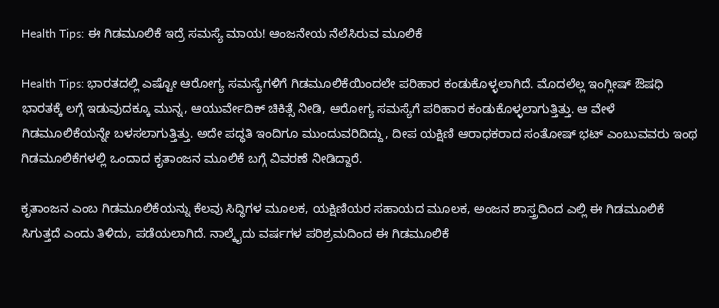Health Tips: ಈ ಗಿಡಮೂಲಿಕೆ ಇದ್ರೆ ಸಮಸ್ಯೆ ಮಾಯ! ಆಂಜನೇಯ ನೆಲೆಸಿರುವ ಮೂಲಿಕೆ

Health Tips: ಭಾರತದಲ್ಲಿ ಎಷ್ಟೋ ಆರೋಗ್ಯ ಸಮಸ್ಯೆಗಳಿಗೆ ಗಿಡಮೂಲಿಕೆಯಿಂದಲೇ ಪರಿಹಾರ ಕಂಡುಕೊಳ್ಳಲಾಗಿದೆ. ಮೊದಲೆಲ್ಲ ಇಂಗ್ಲೀಷ್ ಔಷಧಿ ಭಾರತಕ್ಕೆ ಲಗ್ಗೆ ಇಡುವುದಕ್ಕೂ ಮುನ್ನ, ಆಯುರ್ವೇದಿಕ್ ಚಿಕಿತ್ಸೆ ನೀಡಿ, ಆರೋಗ್ಯ ಸಮಸ್ಯೆಗೆ ಪರಿಹಾರ ಕಂಡುಕೊಳ್ಳಲಾಗುತ್ತಿತ್ತು. ಆ ವೇಳೆ ಗಿಡಮೂಲಿಕೆಯನ್ನೇ ಬಳಸಲಾಗುತ್ತಿತ್ತು. ಅದೇ ಪದ್ಧತಿ ಇಂದಿಗೂ ಮುಂದುವರಿದಿದ್ದು, ದೀಪ ಯಕ್ಷಿಣಿ ಆರಾಧಕರಾದ ಸಂತೋಷ್ ಭಟ್ ಎಂಬುವವರು ಇಂಥ ಗಿಡಮೂಲಿಕೆಗಳಲ್ಲಿ ಒಂದಾದ ಕೃತಾಂಜನ ಮೂಲಿಕೆ ಬಗ್ಗೆ ವಿವರಣೆ ನೀಡಿದ್ದಾರೆ.

ಕೃತಾಂಜನ ಎಂಬ ಗಿಡಮೂಲಿಕೆಯನ್ನು ಕೆಲವು ಸಿದ್ಧಿಗಳ ಮೂಲಕ, ಯಕ್ಷಿಣಿಯರ ಸಹಾಯದ ಮೂಲಕ, ಅಂಜನ ಶಾಸ್ತ್ರದಿಂದ ಎಲ್ಲಿ ಈ ಗಿಡಮೂಲಿಕೆ ಸಿಗುತ್ತದೆ ಎಂದು ತಿಳಿದು, ಪಡೆಯಲಾಗಿದೆ. ನಾಲ್ಕೈದು ವರ್ಷಗಳ ಪರಿಶ್ರಮದಿಂದ ಈ ಗಿಡಮೂಲಿಕೆ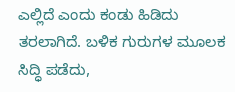ಎಲ್ಲಿದೆ ಎಂದು ಕಂಡು ಹಿಡಿದು ತರಲಾಗಿದೆ. ಬಳಿಕ ಗುರುಗಳ ಮೂಲಕ ಸಿದ್ಧಿ ಪಡೆದು,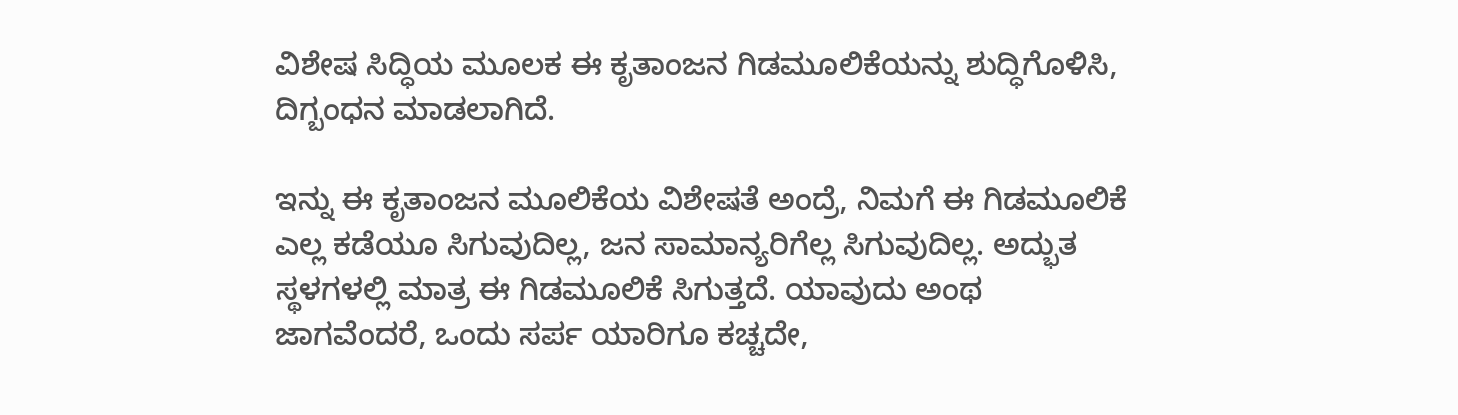ವಿಶೇಷ ಸಿದ್ಧಿಯ ಮೂಲಕ ಈ ಕೃತಾಂಜನ ಗಿಡಮೂಲಿಕೆಯನ್ನು ಶುದ್ಧಿಗೊಳಿಸಿ, ದಿಗ್ಬಂಧನ ಮಾಡಲಾಗಿದೆ.

ಇನ್ನು ಈ ಕೃತಾಂಜನ ಮೂಲಿಕೆಯ ವಿಶೇಷತೆ ಅಂದ್ರೆ, ನಿಮಗೆ ಈ ಗಿಡಮೂಲಿಕೆ ಎಲ್ಲ ಕಡೆಯೂ ಸಿಗುವುದಿಲ್ಲ, ಜನ ಸಾಮಾನ್ಯರಿಗೆಲ್ಲ ಸಿಗುವುದಿಲ್ಲ. ಅದ್ಭುತ ಸ್ಥಳಗಳಲ್ಲಿ ಮಾತ್ರ ಈ ಗಿಡಮೂಲಿಕೆ ಸಿಗುತ್ತದೆ. ಯಾವುದು ಅಂಥ ಜಾಗವೆಂದರೆ, ಒಂದು ಸರ್ಪ ಯಾರಿಗೂ ಕಚ್ಚದೇ,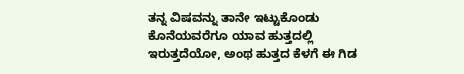ತನ್ನ ವಿಷವನ್ನು ತಾನೇ ಇಟ್ಟುಕೊಂಡು ಕೊನೆಯವರೆಗೂ ಯಾವ ಹುತ್ತದಲ್ಲಿ ಇರುತ್ತದೆಯೋ, ಅಂಥ ಹುತ್ತದ ಕೆಳಗೆ ಈ ಗಿಡ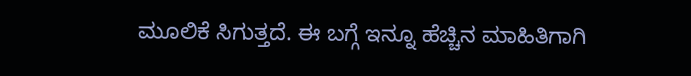ಮೂಲಿಕೆ ಸಿಗುತ್ತದೆ. ಈ ಬಗ್ಗೆ ಇನ್ನೂ ಹೆಚ್ಚಿನ ಮಾಹಿತಿಗಾಗಿ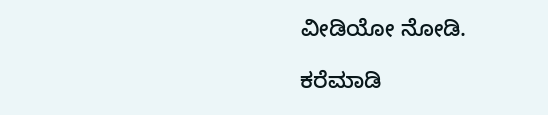ವೀಡಿಯೋ ನೋಡಿ.

ಕರೆಮಾಡಿ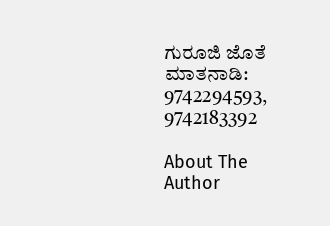ಗುರೂಜಿ ಜೊತೆ ಮಾತನಾಡಿ: 9742294593, 9742183392

About The Author